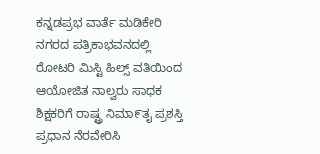ಕನ್ನಡಪ್ರಭ ವಾರ್ತೆ ಮಡಿಕೇರಿ
ನಗರದ ಪತ್ರಿಕಾಭವನದಲ್ಲಿ ರೋಟರಿ ಮಿಸ್ಟಿ ಹಿಲ್ಸ್ ವತಿಯಿಂದ ಆಯೋಜಿತ ನಾಲ್ವರು ಸಾಧಕ ಶಿಕ್ಷಕರಿಗೆ ರಾಷ್ಟ್ರ ನಿಮಾ೯ತೖ ಪ್ರಶಸ್ತಿ ಪ್ರಧಾನ ನೆರವೇರಿಸಿ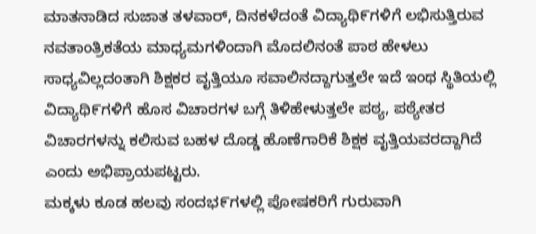ಮಾತನಾಡಿದ ಸುಜಾತ ತಳವಾರ್, ದಿನಕಳೆದಂತೆ ವಿದ್ಯಾಥಿ೯ಗಳಿಗೆ ಲಭಿಸುತ್ತಿರುವ ನವತಾಂತ್ರಿಕತೆಯ ಮಾಧ್ಯಮಗಳಿಂದಾಗಿ ಮೊದಲಿನಂತೆ ಪಾಠ ಹೇಳಲು ಸಾಧ್ಯವಿಲ್ಲದಂತಾಗಿ ಶಿಕ್ಷಕರ ವೖತ್ತಿಯೂ ಸವಾಲಿನದ್ದಾಗುತ್ತಲೇ ಇದೆ ಇಂಥ ಸ್ಥಿತಿಯಲ್ಲಿ ವಿದ್ಯಾಥಿ೯ಗಳಿಗೆ ಹೊಸ ವಿಚಾರಗಳ ಬಗ್ಗೆ ತಿಳಿಹೇಳುತ್ತಲೇ ಪಠ್ಯ, ಪಠ್ಯೇತರ ವಿಚಾರಗಳನ್ನು ಕಲಿಸುವ ಬಹಳ ದೊಡ್ಡ ಹೊಣೆಗಾರಿಕೆ ಶಿಕ್ಷಕ ವೖತ್ತಿಯವರದ್ದಾಗಿದೆ ಎಂದು ಅಭಿಪ್ರಾಯಪಟ್ಟರು.
ಮಕ್ಕಳು ಕೂಡ ಹಲವು ಸಂದಭ೯ಗಳಲ್ಲಿ ಪೋಷಕರಿಗೆ ಗುರುವಾಗಿ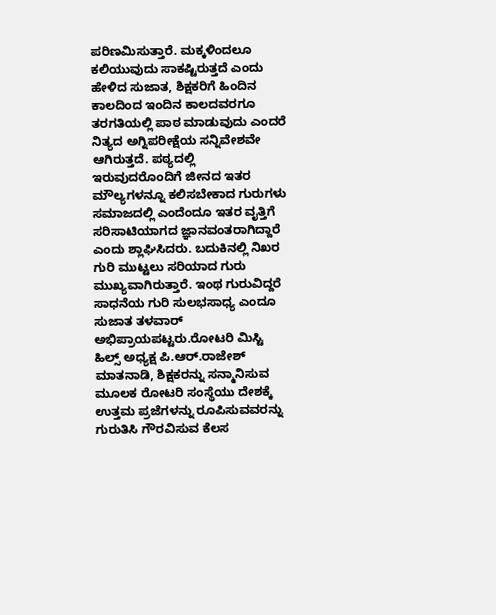ಪರಿಣಮಿಸುತ್ತಾರೆ. ಮಕ್ಕಳಿಂದಲೂ ಕಲಿಯುವುದು ಸಾಕಷ್ಟಿರುತ್ತದೆ ಎಂದು ಹೇಳಿದ ಸುಜಾತ, ಶಿಕ್ಷಕರಿಗೆ ಹಿಂದಿನ ಕಾಲದಿಂದ ಇಂದಿನ ಕಾಲದವರಗೂ ತರಗತಿಯಲ್ಲಿ ಪಾಠ ಮಾಡುವುದು ಎಂದರೆ ನಿತ್ಯದ ಅಗ್ನಿಪರೀಕ್ಷೆಯ ಸನ್ನಿವೇಶವೇ ಆಗಿರುತ್ತದೆ. ಪಠ್ಯದಲ್ಲಿ ಇರುವುದರೊಂದಿಗೆ ಜೀನದ ಇತರ ಮೌಲ್ಯಗಳನ್ನೂ ಕಲಿಸಬೇಕಾದ ಗುರುಗಳು ಸಮಾಜದಲ್ಲಿ ಎಂದೆಂದೂ ಇತರ ವೖತ್ತಿಗೆ ಸರಿಸಾಟಿಯಾಗದ ಜ್ಞಾನವಂತರಾಗಿದ್ದಾರೆ ಎಂದು ಶ್ಲಾಘಿಸಿದರು. ಬದುಕಿನಲ್ಲಿ ನಿಖರ ಗುರಿ ಮುಟ್ಟಲು ಸರಿಯಾದ ಗುರು ಮುಖ್ಯವಾಗಿರುತ್ತಾರೆ. ಇಂಥ ಗುರುವಿದ್ದರೆ ಸಾಧನೆಯ ಗುರಿ ಸುಲಭಸಾಧ್ಯ ಎಂದೂ ಸುಜಾತ ತಳವಾರ್ ಅಭಿಪ್ರಾಯಪಟ್ಟರು.ರೋಟರಿ ಮಿಸ್ಟಿ ಹಿಲ್ಸ್ ಅಧ್ಯಕ್ಷ ಪಿ.ಆರ್.ರಾಜೇಶ್ ಮಾತನಾಡಿ, ಶಿಕ್ಷಕರನ್ನು ಸನ್ಮಾನಿಸುವ ಮೂಲಕ ರೋಟರಿ ಸಂಸ್ಥೆಯು ದೇಶಕ್ಕೆ ಉತ್ತಮ ಪ್ರಜೆಗಳನ್ನು ರೂಪಿಸುವವರನ್ನು ಗುರುತಿಸಿ ಗೌರವಿಸುವ ಕೆಲಸ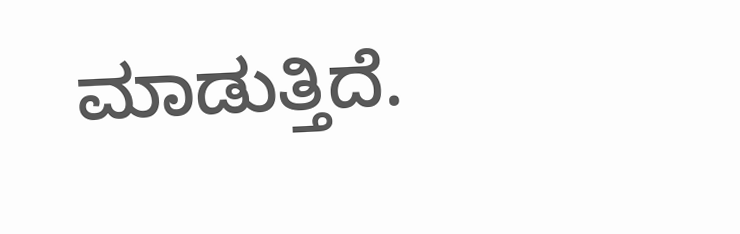ಮಾಡುತ್ತಿದೆ.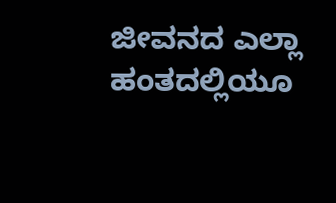ಜೀವನದ ಎಲ್ಲಾ ಹಂತದಲ್ಲಿಯೂ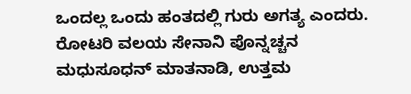ಒಂದಲ್ಲ ಒಂದು ಹಂತದಲ್ಲಿ ಗುರು ಅಗತ್ಯ ಎಂದರು.
ರೋಟರಿ ವಲಯ ಸೇನಾನಿ ಪೊನ್ನಚ್ಚನ ಮಧುಸೂಧನ್ ಮಾತನಾಡಿ, ಉತ್ತಮ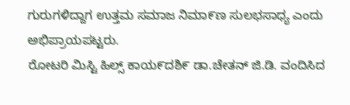ಗುರುಗಳಿದ್ದಾಗ ಉತ್ತಮ ಸಮಾಜ ನಿಮಾ೯ಣ ಸುಲಭಸಾಧ್ಯ ಎಂದು ಅಭಿಪ್ರಾಯಪಟ್ಟರು.
ರೋಟರಿ ಮಿಸ್ಟಿ ಹಿಲ್ಸ್ ಕಾಯ೯ದಶಿ೯ ಡಾ.ಚೇತನ್ ಜಿ.ಡಿ. ವಂದಿಸಿದ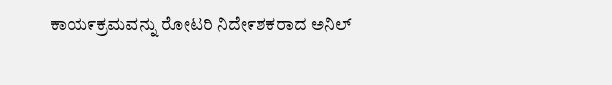ಕಾಯ೯ಕ್ರಮವನ್ನು ರೋಟರಿ ನಿದೇ೯ಶಕರಾದ ಅನಿಲ್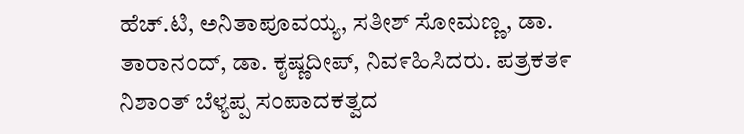ಹೆಚ್.ಟಿ, ಅನಿತಾಪೂವಯ್ಯ, ಸತೀಶ್ ಸೋಮಣ್ಣ, ಡಾ. ತಾರಾನಂದ್, ಡಾ. ಕೖಷ್ಣದೀಪ್, ನಿವ೯ಹಿಸಿದರು. ಪತ್ರಕತ೯ ನಿಶಾಂತ್ ಬೆಳ್ಯಪ್ಪ ಸಂಪಾದಕತ್ವದ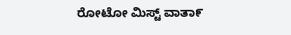ರೋಟೋ ಮಿಸ್ಟ್ ವಾತಾ೯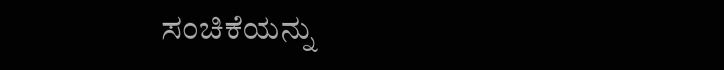ಸಂಚಿಕೆಯನ್ನು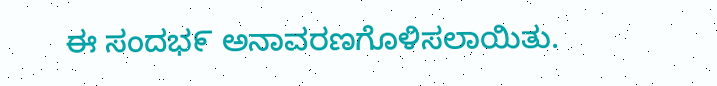ಈ ಸಂದಭ೯ ಅನಾವರಣಗೊಳಿಸಲಾಯಿತು.